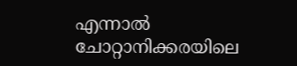എന്നാൽ ചോറ്റാനിക്കരയിലെ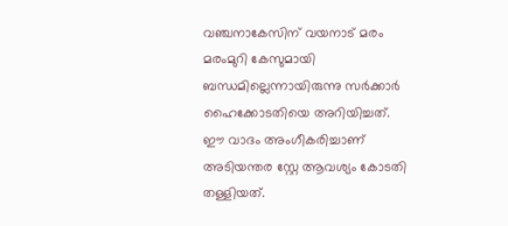വഞ്ചനാകേസിന് വയനാട് മരം മരംമുറി കേസുമായി ബന്ധമില്ലെന്നായിരുന്നു സർക്കാർ ഹൈക്കോടതിയെ അറിയിച്ചത്. ഈ വാദം അംഗീകരിച്ചാണ് അടിയന്തര സ്റ്റേ ആവശ്യം കോടതി തള്ളിയത്.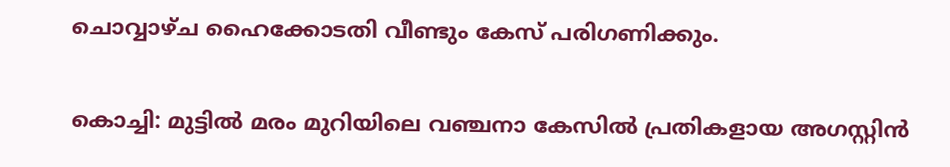ചൊവ്വാഴ്ച ഹൈക്കോടതി വീണ്ടും കേസ് പരിഗണിക്കും.

കൊച്ചി: മുട്ടിൽ മരം മുറിയിലെ വഞ്ചനാ കേസിൽ പ്രതികളായ അഗസ്റ്റിൻ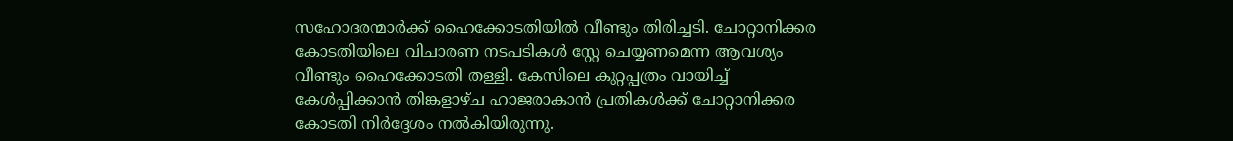സഹോദരന്മാർക്ക് ഹൈക്കോടതിയിൽ വീണ്ടും തിരിച്ചടി. ചോറ്റാനിക്കര കോടതിയിലെ വിചാരണ നടപടികൾ സ്റ്റേ ചെയ്യണമെന്ന ആവശ്യം വീണ്ടും ഹൈക്കോടതി തള്ളി. കേസിലെ കുറ്റപ്പത്രം വായിച്ച് കേൾപ്പിക്കാൻ തിങ്കളാഴ്ച ഹാജരാകാൻ പ്രതികൾക്ക് ചോറ്റാനിക്കര കോടതി നിർദ്ദേശം നൽകിയിരുന്നു.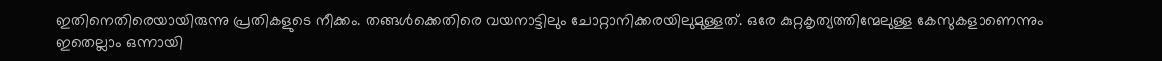ഇതിനെതിരെയായിരുന്നു പ്രതികളുടെ നീക്കം. തങ്ങൾക്കെതിരെ വയനാട്ടിലും ചോറ്റാനിക്കരയിലുമുള്ളത്. ഒരേ കുറ്റകൃത്യത്തിന്മേലുള്ള കേസുകളാണെന്നും ഇതെല്ലാം ഒന്നായി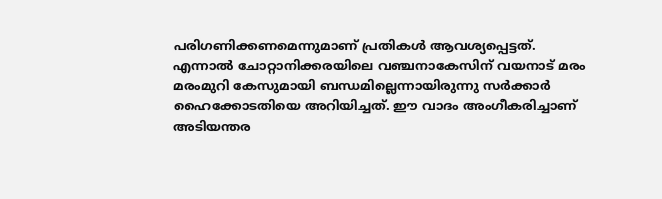പരിഗണിക്കണമെന്നുമാണ് പ്രതികൾ ആവശ്യപ്പെട്ടത്. എന്നാൽ ചോറ്റാനിക്കരയിലെ വഞ്ചനാകേസിന് വയനാട് മരം മരംമുറി കേസുമായി ബന്ധമില്ലെന്നായിരുന്നു സർക്കാർ ഹൈക്കോടതിയെ അറിയിച്ചത്. ഈ വാദം അംഗീകരിച്ചാണ് അടിയന്തര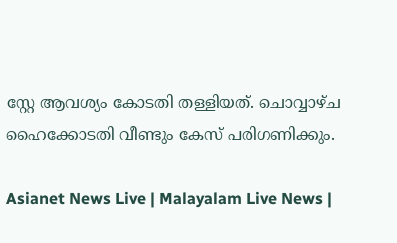സ്റ്റേ ആവശ്യം കോടതി തള്ളിയത്. ചൊവ്വാഴ്ച ഹൈക്കോടതി വീണ്ടും കേസ് പരിഗണിക്കും.

Asianet News Live | Malayalam Live News |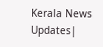Kerala News Updates|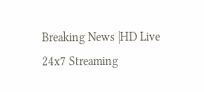Breaking News |HD Live 24x7 Streaming